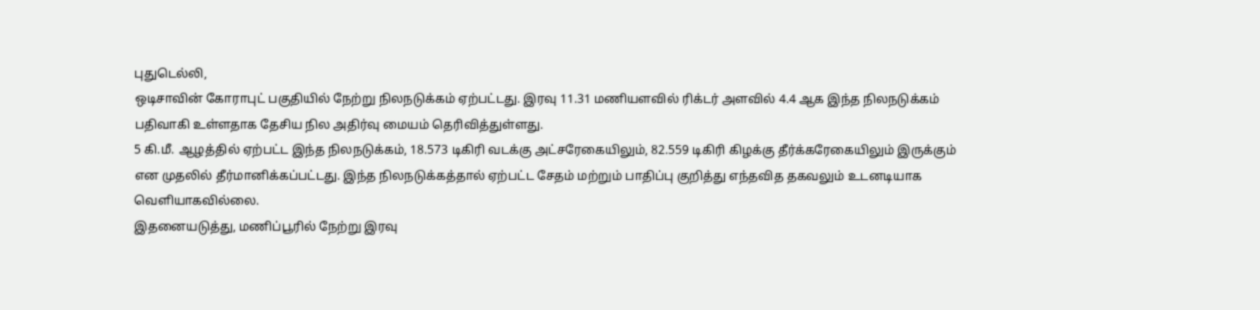புதுடெல்லி,
ஒடிசாவின் கோராபுட் பகுதியில் நேற்று நிலநடுக்கம் ஏற்பட்டது. இரவு 11.31 மணியளவில் ரிக்டர் அளவில் 4.4 ஆக இந்த நிலநடுக்கம் பதிவாகி உள்ளதாக தேசிய நில அதிர்வு மையம் தெரிவித்துள்ளது.
5 கி.மீ. ஆழத்தில் ஏற்பட்ட இந்த நிலநடுக்கம், 18.573 டிகிரி வடக்கு அட்சரேகையிலும், 82.559 டிகிரி கிழக்கு தீர்க்கரேகையிலும் இருக்கும் என முதலில் தீர்மானிக்கப்பட்டது. இந்த நிலநடுக்கத்தால் ஏற்பட்ட சேதம் மற்றும் பாதிப்பு குறித்து எந்தவித தகவலும் உடனடியாக வெளியாகவில்லை.
இதனையடுத்து, மணிப்பூரில் நேற்று இரவு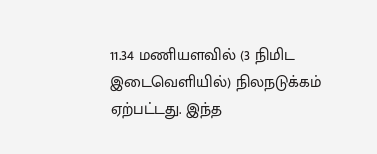11.34 மணியளவில் (3 நிமிட இடைவெளியில்) நிலநடுக்கம் ஏற்பட்டது. இந்த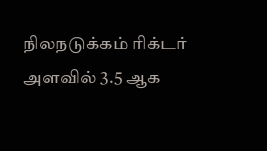நிலநடுக்கம் ரிக்டர் அளவில் 3.5 ஆக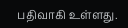பதிவாகி உள்ளது.